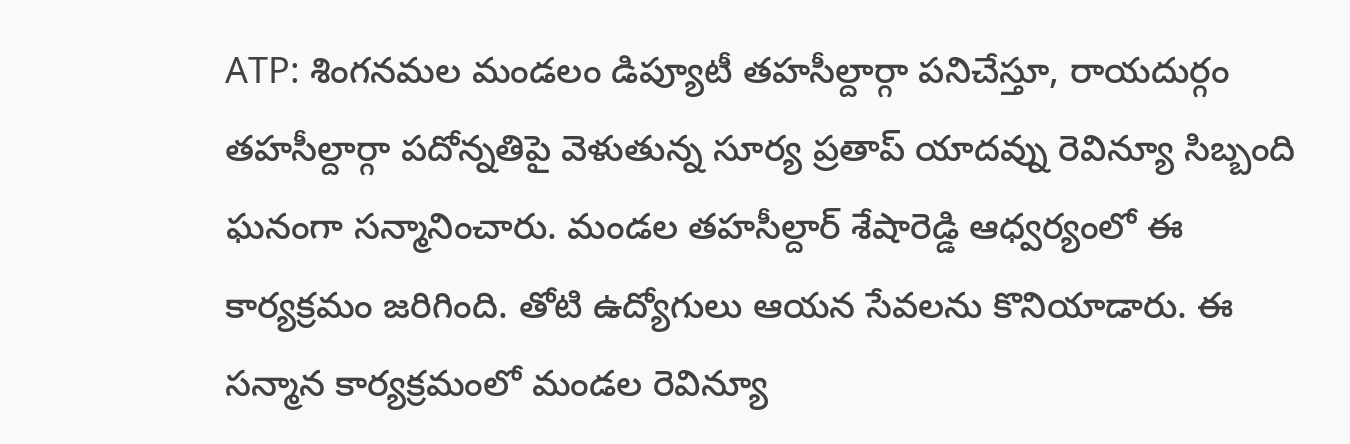ATP: శింగనమల మండలం డిప్యూటీ తహసీల్దార్గా పనిచేస్తూ, రాయదుర్గం తహసీల్దార్గా పదోన్నతిపై వెళుతున్న సూర్య ప్రతాప్ యాదవ్ను రెవిన్యూ సిబ్బంది ఘనంగా సన్మానించారు. మండల తహసీల్దార్ శేషారెడ్డి ఆధ్వర్యంలో ఈ కార్యక్రమం జరిగింది. తోటి ఉద్యోగులు ఆయన సేవలను కొనియాడారు. ఈ సన్మాన కార్యక్రమంలో మండల రెవిన్యూ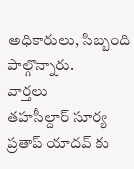అధికారులు, సిబ్బంది పాల్గొన్నారు.
వార్తలు
తహసీల్దార్ సూర్య ప్రతాప్ యాదవ్ కు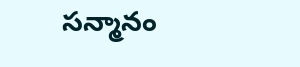సన్మానం